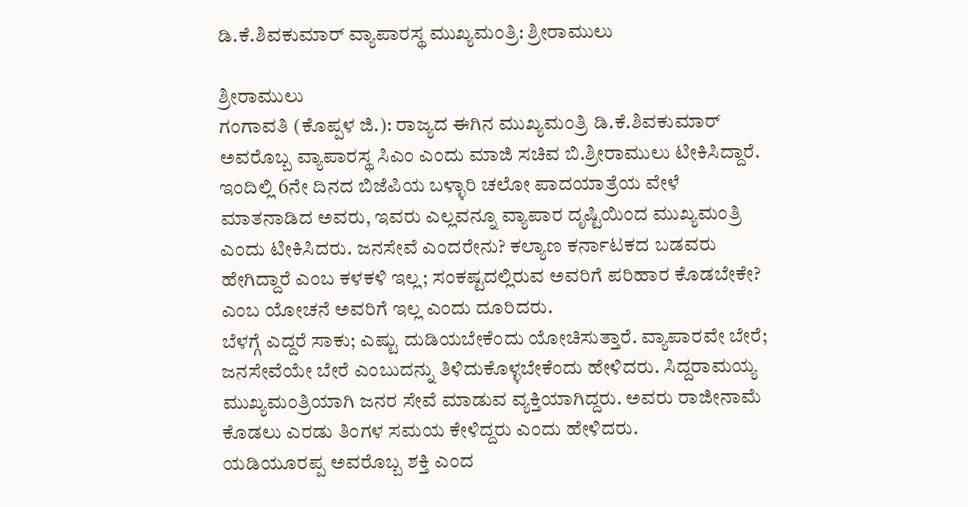ಡಿ.ಕೆ.ಶಿವಕುಮಾರ್ ವ್ಯಾಪಾರಸ್ಥ ಮುಖ್ಯಮಂತ್ರಿ: ಶ್ರೀರಾಮುಲು

ಶ್ರೀರಾಮುಲು
ಗಂಗಾವತಿ (ಕೊಪ್ಪಳ ಜಿ.): ರಾಜ್ಯದ ಈಗಿನ ಮುಖ್ಯಮಂತ್ರಿ ಡಿ.ಕೆ.ಶಿವಕುಮಾರ್ ಅವರೊಬ್ಬ ವ್ಯಾಪಾರಸ್ಥ ಸಿಎಂ ಎಂದು ಮಾಜಿ ಸಚಿವ ಬಿ.ಶ್ರೀರಾಮುಲು ಟೀಕಿಸಿದ್ದಾರೆ.
ಇಂದಿಲ್ಲಿ 6ನೇ ದಿನದ ಬಿಜೆಪಿಯ ಬಳ್ಳಾರಿ ಚಲೋ ಪಾದಯಾತ್ರೆಯ ವೇಳೆ ಮಾತನಾಡಿದ ಅವರು, ಇವರು ಎಲ್ಲವನ್ನೂ ವ್ಯಾಪಾರ ದೃಷ್ಟಿಯಿಂದ ಮುಖ್ಯಮಂತ್ರಿ ಎಂದು ಟೀಕಿಸಿದರು. ಜನಸೇವೆ ಎಂದರೇನು? ಕಲ್ಯಾಣ ಕರ್ನಾಟಕದ ಬಡವರು ಹೇಗಿದ್ದಾರೆ ಎಂಬ ಕಳಕಳಿ ಇಲ್ಲ; ಸಂಕಷ್ಟದಲ್ಲಿರುವ ಅವರಿಗೆ ಪರಿಹಾರ ಕೊಡಬೇಕೇ? ಎಂಬ ಯೋಚನೆ ಅವರಿಗೆ ಇಲ್ಲ ಎಂದು ದೂರಿದರು.
ಬೆಳಗ್ಗೆ ಎದ್ದರೆ ಸಾಕು; ಎಷ್ಟು ದುಡಿಯಬೇಕೆಂದು ಯೋಚಿಸುತ್ತಾರೆ. ವ್ಯಾಪಾರವೇ ಬೇರೆ; ಜನಸೇವೆಯೇ ಬೇರೆ ಎಂಬುದನ್ನು ತಿಳಿದುಕೊಳ್ಳಬೇಕೆಂದು ಹೇಳಿದರು. ಸಿದ್ದರಾಮಯ್ಯ ಮುಖ್ಯಮಂತ್ರಿಯಾಗಿ ಜನರ ಸೇವೆ ಮಾಡುವ ವ್ಯಕ್ತಿಯಾಗಿದ್ದರು. ಅವರು ರಾಜೀನಾಮೆ ಕೊಡಲು ಎರಡು ತಿಂಗಳ ಸಮಯ ಕೇಳಿದ್ದರು ಎಂದು ಹೇಳಿದರು.
ಯಡಿಯೂರಪ್ಪ ಅವರೊಬ್ಬ ಶಕ್ತಿ ಎಂದ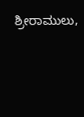ಶ್ರೀರಾಮುಲು,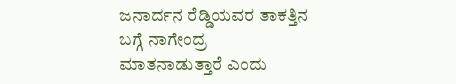ಜನಾರ್ದನ ರೆಡ್ಡಿಯವರ ತಾಕತ್ತಿನ ಬಗ್ಗೆ ನಾಗೇಂದ್ರ ಮಾತನಾಡುತ್ತಾರೆ ಎಂದು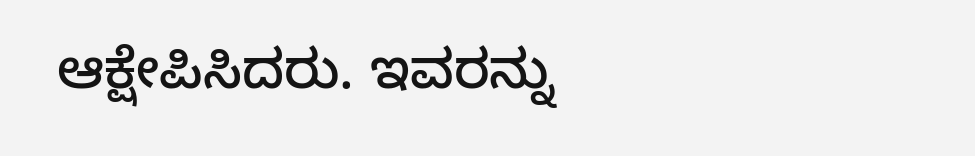ಆಕ್ಷೇಪಿಸಿದರು. ಇವರನ್ನು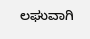ಲಘುವಾಗಿ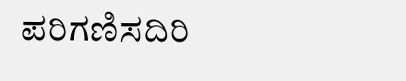ಪರಿಗಣಿಸದಿರಿ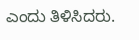ಎಂದು ತಿಳಿಸಿದರು.